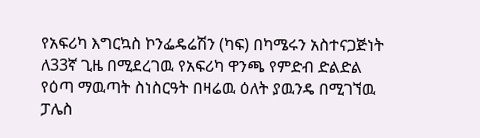የአፍሪካ እግርኳስ ኮንፌዴሬሽን (ካፍ) በካሜሩን አስተናጋጅነት ለ33ኛ ጊዜ በሚደረገዉ የአፍሪካ ዋንጫ የምድብ ድልድል የዕጣ ማዉጣት ስነስርዓት በዛሬዉ ዕለት ያዉንዴ በሚገኘዉ ፓሌስ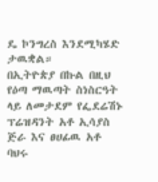ዴ ኮንግረስ እንደሚካሄድ ታዉቋል።
በኢትዮጵያ በኩል በዚህ የዕጣ ማዉጣት ስነስርዓት ላይ ለመታደም የፌደሬሽኑ ፕሬዝዳንት አቶ ኢሳያስ ጅራ እና ፀሀፊዉ አቶ ባህሩ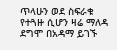ጥላሁን ወደ ስፍራቁ የተጓዙ ሲሆን ዛሬ ማለዳ ደግሞ በአዳማ ይገኙ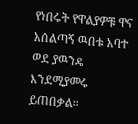የነበሩት የዋልያዎቹ ዋና አሰልጣኝ ዉበቱ አባተ ወደ ያዉንዴ እንደሚያመሩ ይጠበቃል።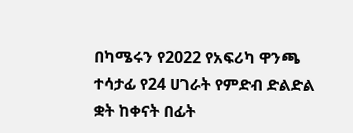በካሜሩን የ2022 የአፍሪካ ዋንጫ ተሳታፊ የ24 ሀገራት የምድብ ድልድል ቋት ከቀናት በፊት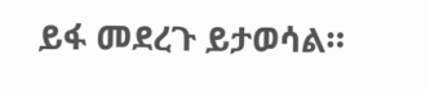ይፋ መደረጉ ይታወሳል።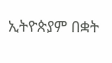ኢትዮጵያም በቋት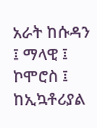አራት ከሱዳን ፤ ማላዊ ፤ ኮሞሮስ ፤ ከኢኳቶሪያል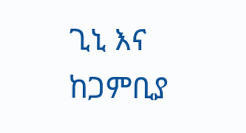ጊኒ እና ከጋምቢያ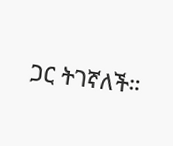ጋር ትገኛለች።